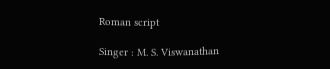Roman script

Singer : M. S. Viswanathan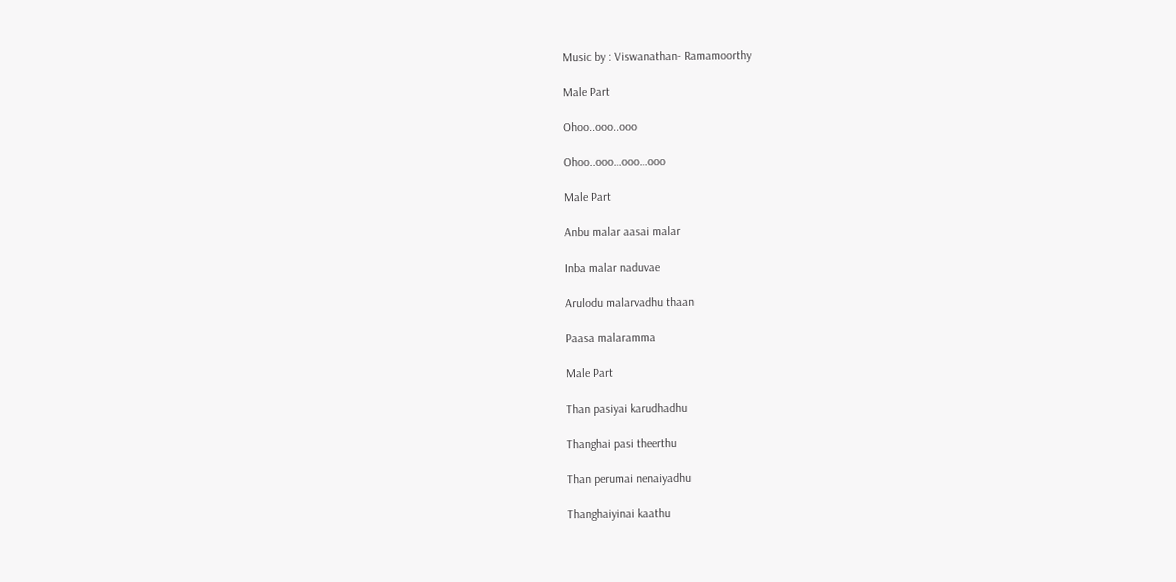Music by : Viswanathan- Ramamoorthy

Male Part

Ohoo..ooo..ooo

Ohoo..ooo…ooo…ooo

Male Part

Anbu malar aasai malar

Inba malar naduvae

Arulodu malarvadhu thaan

Paasa malaramma

Male Part

Than pasiyai karudhadhu

Thanghai pasi theerthu

Than perumai nenaiyadhu

Thanghaiyinai kaathu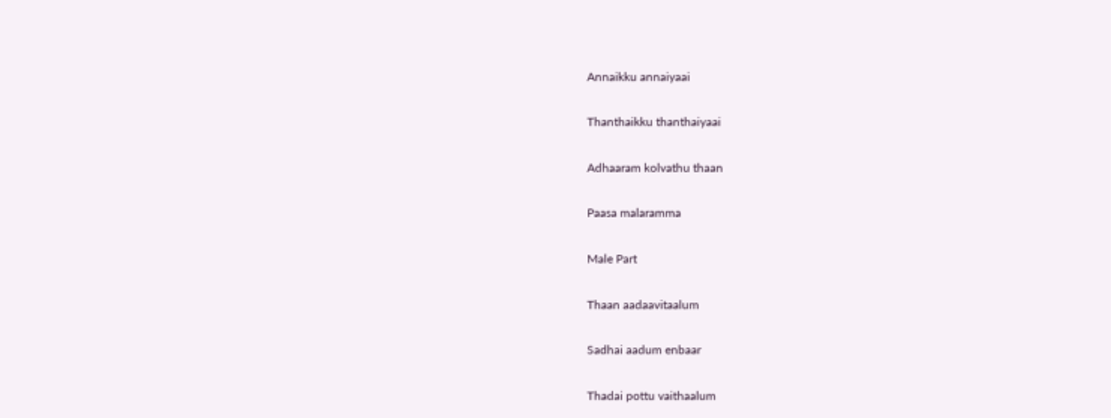Annaikku annaiyaai

Thanthaikku thanthaiyaai

Adhaaram kolvathu thaan

Paasa malaramma

Male Part

Thaan aadaavitaalum

Sadhai aadum enbaar

Thadai pottu vaithaalum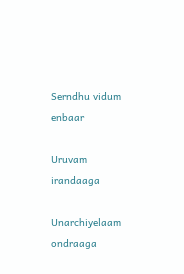Serndhu vidum enbaar

Uruvam irandaaga

Unarchiyelaam ondraaga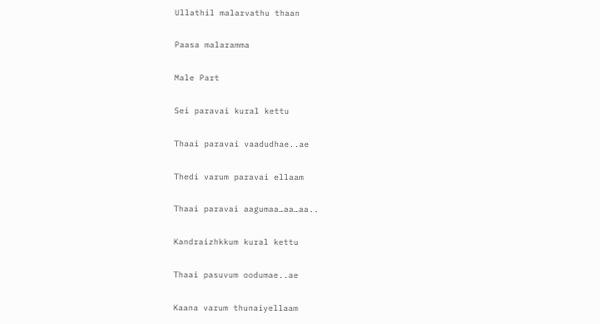Ullathil malarvathu thaan

Paasa malaramma

Male Part

Sei paravai kural kettu

Thaai paravai vaadudhae..ae

Thedi varum paravai ellaam

Thaai paravai aagumaa…aa…aa..

Kandraizhkkum kural kettu

Thaai pasuvum oodumae..ae

Kaana varum thunaiyellaam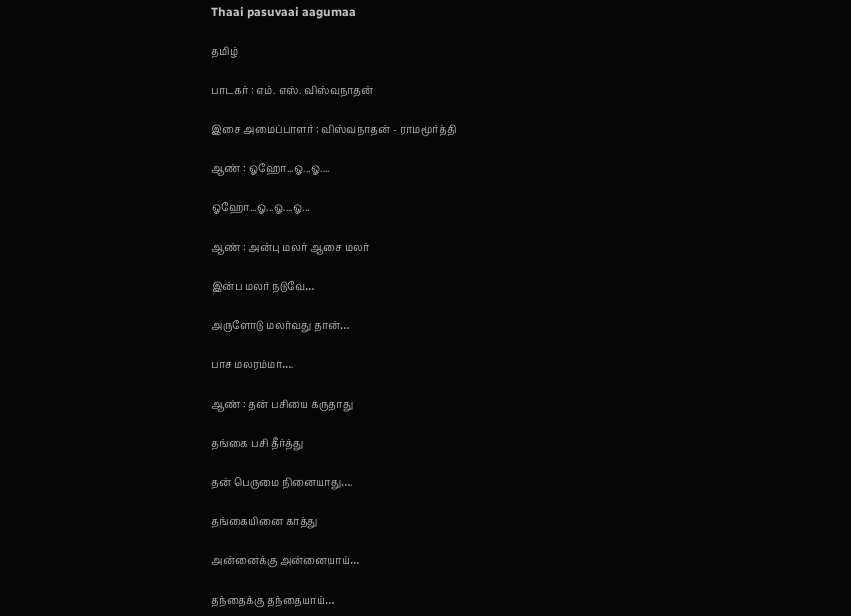Thaai pasuvaai aagumaa

தமிழ்

பாடகர் : எம். எஸ். விஸ்வநாதன்

இசை அமைப்பாளர் : விஸ்வநாதன் - ராமமூர்த்தி

ஆண் : ஓஹோ...ஓ...ஓ....

ஓஹோ...ஓ...ஓ....ஓ...

ஆண் : அன்பு மலர் ஆசை மலர்

இன்ப மலர் நடுவே…

அருளோடு மலர்வது தான்…

பாச மலரம்மா….

ஆண் : தன் பசியை கருதாது

தங்கை பசி தீர்த்து

தன் பெருமை நினையாது….

தங்கையினை காத்து

அன்னைக்கு அன்னையாய்…

தந்தைக்கு தந்தையாய்…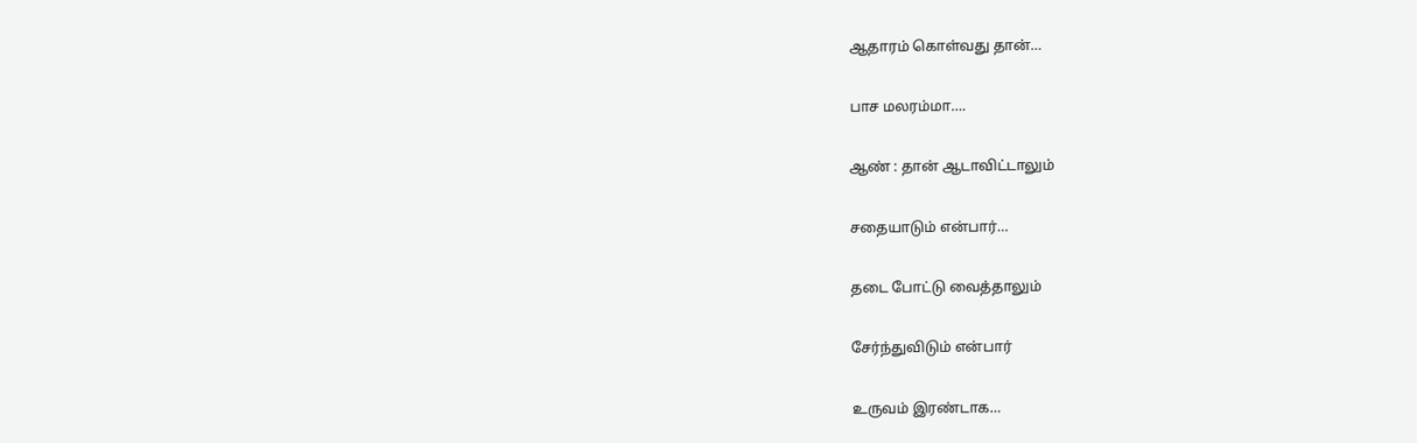ஆதாரம் கொள்வது தான்…

பாச மலரம்மா….

ஆண் : தான் ஆடாவிட்டாலும்

சதையாடும் என்பார்…

தடை போட்டு வைத்தாலும்

சேர்ந்துவிடும் என்பார்

உருவம் இரண்டாக…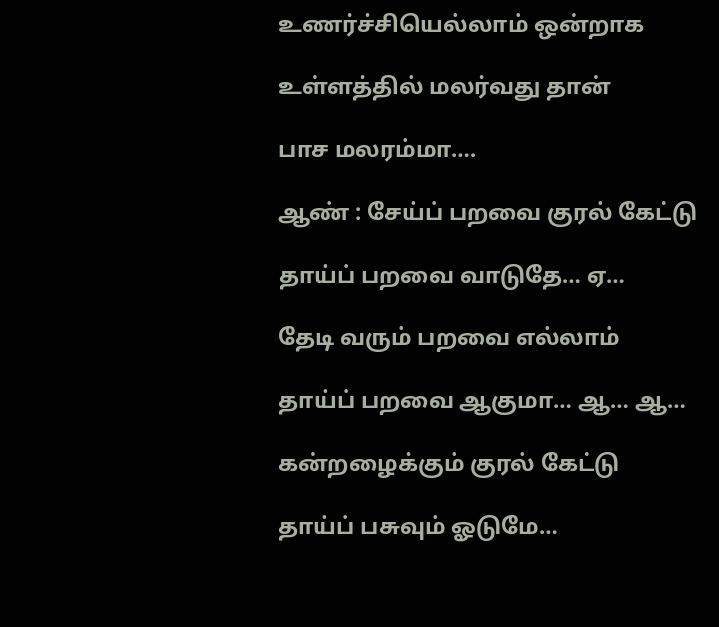உணர்ச்சியெல்லாம் ஒன்றாக

உள்ளத்தில் மலர்வது தான்

பாச மலரம்மா….

ஆண் : சேய்ப் பறவை குரல் கேட்டு

தாய்ப் பறவை வாடுதே… ஏ…

தேடி வரும் பறவை எல்லாம்

தாய்ப் பறவை ஆகுமா… ஆ… ஆ…

கன்றழைக்கும் குரல் கேட்டு

தாய்ப் பசுவும் ஓடுமே…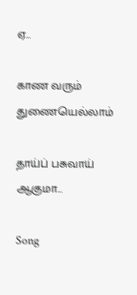ஏ…

காண வரும் துணையெல்லாம்

தாய்ப் பசுவாய் ஆகுமா…

Song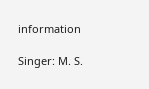information

Singer: M. S.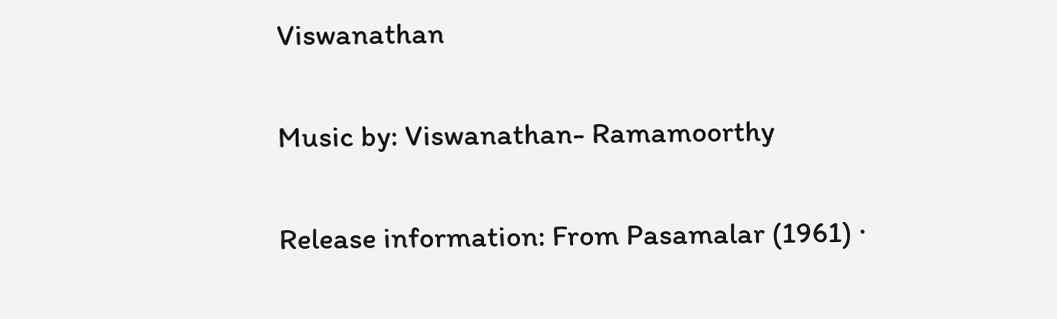Viswanathan

Music by: Viswanathan- Ramamoorthy

Release information: From Pasamalar (1961) ·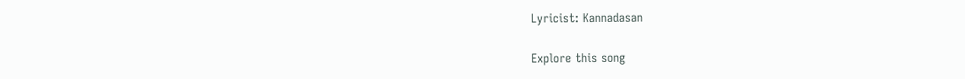Lyricist: Kannadasan

Explore this song